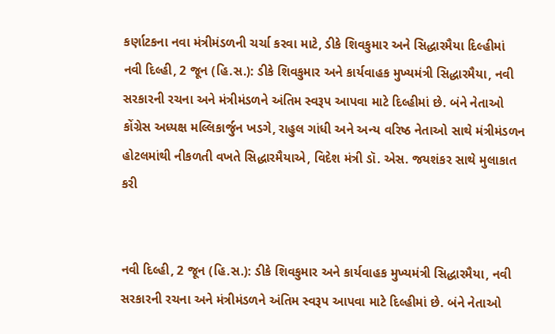કર્ણાટકના નવા મંત્રીમંડળની ચર્ચા કરવા માટે, ડીકે શિવકુમાર અને સિદ્ધારમૈયા દિલ્હીમાં
નવી દિલ્હી, 2 જૂન (હિ.સ.): ડીકે શિવકુમાર અને કાર્યવાહક મુખ્યમંત્રી સિદ્ધારમૈયા, નવી સરકારની રચના અને મંત્રીમંડળને અંતિમ સ્વરૂપ આપવા માટે દિલ્હીમાં છે. બંને નેતાઓ કોંગ્રેસ અધ્યક્ષ મલ્લિકાર્જુન ખડગે, રાહુલ ગાંધી અને અન્ય વરિષ્ઠ નેતાઓ સાથે મંત્રીમંડળન
હોટલમાંથી નીકળતી વખતે સિદ્ધારમૈયાએ, વિદેશ મંત્રી ડૉ. એસ. જયશંકર સાથે મુલાકાત કરી


નવી દિલ્હી, 2 જૂન (હિ.સ.): ડીકે શિવકુમાર અને કાર્યવાહક મુખ્યમંત્રી સિદ્ધારમૈયા, નવી સરકારની રચના અને મંત્રીમંડળને અંતિમ સ્વરૂપ આપવા માટે દિલ્હીમાં છે. બંને નેતાઓ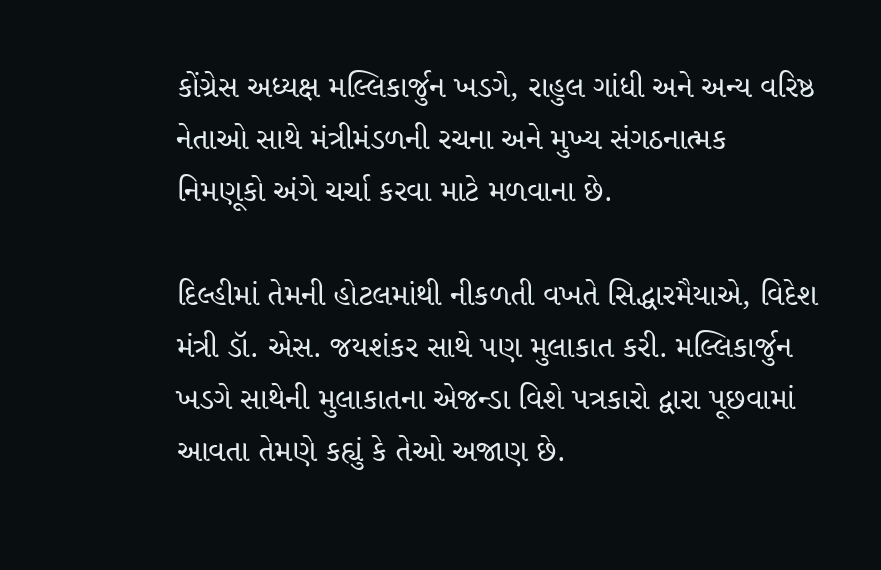કોંગ્રેસ અધ્યક્ષ મલ્લિકાર્જુન ખડગે, રાહુલ ગાંધી અને અન્ય વરિષ્ઠ નેતાઓ સાથે મંત્રીમંડળની રચના અને મુખ્ય સંગઠનાત્મક નિમણૂકો અંગે ચર્ચા કરવા માટે મળવાના છે.

દિલ્હીમાં તેમની હોટલમાંથી નીકળતી વખતે સિદ્ધારમૈયાએ, વિદેશ મંત્રી ડૉ. એસ. જયશંકર સાથે પણ મુલાકાત કરી. મલ્લિકાર્જુન ખડગે સાથેની મુલાકાતના એજન્ડા વિશે પત્રકારો દ્વારા પૂછવામાં આવતા તેમણે કહ્યું કે તેઓ અજાણ છે.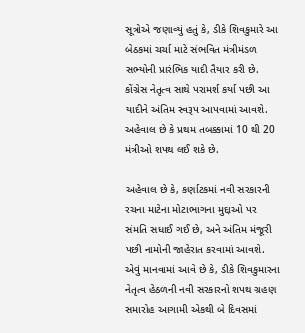સૂત્રોએ જણાવ્યું હતું કે, ડીકે શિવકુમારે આ બેઠકમાં ચર્ચા માટે સંભવિત મંત્રીમંડળ સભ્યોની પ્રારંભિક યાદી તૈયાર કરી છે. કોંગ્રેસ નેતૃત્વ સાથે પરામર્શ કર્યા પછી આ યાદીને અંતિમ સ્વરૂપ આપવામાં આવશે. અહેવાલ છે કે પ્રથમ તબક્કામાં 10 થી 20 મંત્રીઓ શપથ લઈ શકે છે.

અહેવાલ છે કે, કર્ણાટકમાં નવી સરકારની રચના માટેના મોટાભાગના મુદ્દાઓ પર સંમતિ સધાઈ ગઈ છે, અને અંતિમ મંજૂરી પછી નામોની જાહેરાત કરવામાં આવશે. એવું માનવામાં આવે છે કે, ડીકે શિવકુમારના નેતૃત્વ હેઠળની નવી સરકારનો શપથ ગ્રહણ સમારોહ આગામી એકથી બે દિવસમાં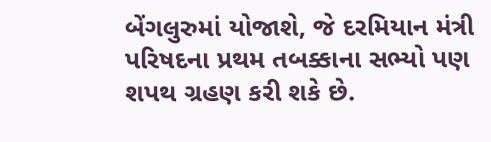બેંગલુરુમાં યોજાશે, જે દરમિયાન મંત્રી પરિષદના પ્રથમ તબક્કાના સભ્યો પણ શપથ ગ્રહણ કરી શકે છે.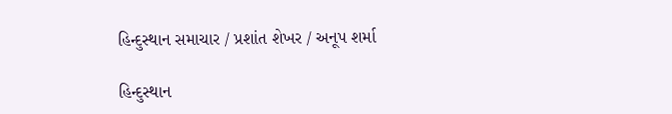હિન્દુસ્થાન સમાચાર / પ્રશાંત શેખર / અનૂપ શર્મા

હિન્દુસ્થાન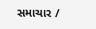સમાચાર /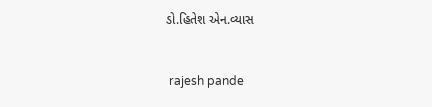ડો.હિતેશ એન.વ્યાસ


 rajesh pande